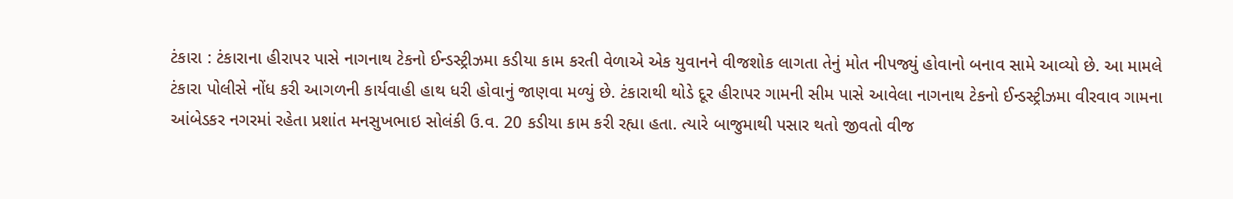ટંકારા : ટંકારાના હીરાપર પાસે નાગનાથ ટેકનો ઈન્ડસ્ટ્રીઝમા કડીયા કામ કરતી વેળાએ એક યુવાનને વીજશોક લાગતા તેનું મોત નીપજ્યું હોવાનો બનાવ સામે આવ્યો છે. આ મામલે ટંકારા પોલીસે નોંધ કરી આગળની કાર્યવાહી હાથ ધરી હોવાનું જાણવા મળ્યું છે. ટંકારાથી થોડે દૂર હીરાપર ગામની સીમ પાસે આવેલા નાગનાથ ટેકનો ઈન્ડસ્ટ્રીઝમા વીરવાવ ગામના આંબેડકર નગરમાં રહેતા પ્રશાંત મનસુખભાઇ સોલંકી ઉ.વ. 20 કડીયા કામ કરી રહ્યા હતા. ત્યારે બાજુમાથી પસાર થતો જીવતો વીજ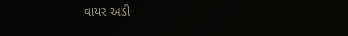વાયર અડી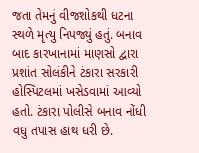જતા તેમનું વીજશોકથી ધટના સ્થળે મૃત્યુ નિપજ્યું હતું. બનાવ બાદ કારખાનામાં માણસો દ્વારા પ્રશાંત સોલંકીને ટંકારા સરકારી હોસ્પિટલમાં ખસેડવામાં આવ્યો હતો. ટંકારા પોલીસે બનાવ નોંધી વધુ તપાસ હાથ ધરી છે.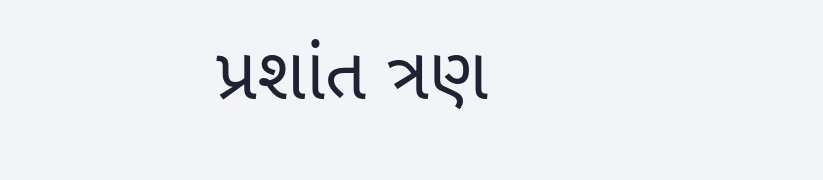પ્રશાંત ત્રણ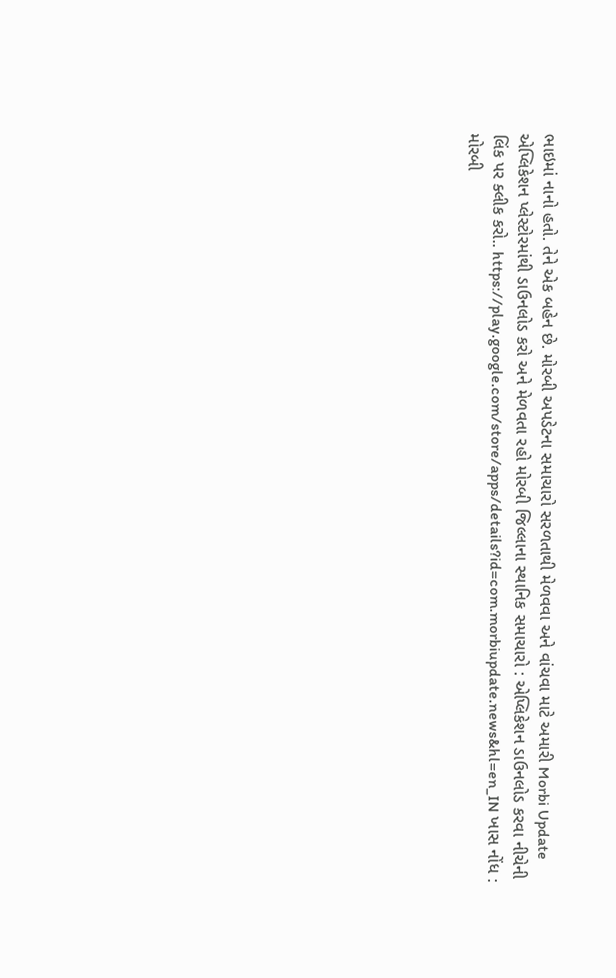ભાઇમાં નાનો હતો. તેને એક બહેન છે. મોરબી અપડેટના સમાચારો સરળતાથી મેળવવા અને વાંચવા માટે અમારી Morbi Update એપ્લિકેશન પ્લેસ્ટોરમાંથી ડાઉનલોડ કરો અને મેળવતા રહો મોરબી જિલ્લાના સ્થાનિક સમાચારો : એપ્લિકેશન ડાઉનલોડ કરવા નીચેની લિંક પર ક્લીક કરો.. https://play.google.com/store/apps/details?id=com.morbiupdate.news&hl=en_IN ખાસ નોંધ : મોરબી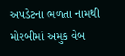અપડેટના ભળતા નામથી મોરબીમાં અમુક વેબ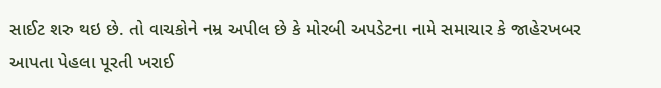સાઈટ શરુ થઇ છે. તો વાચકોને નમ્ર અપીલ છે કે મોરબી અપડેટના નામે સમાચાર કે જાહેરખબર આપતા પેહલા પૂરતી ખરાઈ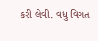કરી લેવી. વધુ વિગત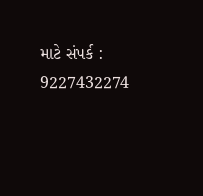માટે સંપર્ક : 9227432274